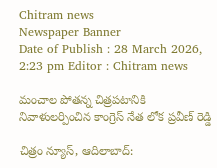Chitram news
Newspaper Banner
Date of Publish : 28 March 2026, 2:23 pm Editor : Chitram news

మంచాల పోతన్న చిత్రపటానికి నివాళులర్పించిన కాంగ్రెస్ నేత లోక ప్రవీణ్ రెడ్డి

చిత్రం న్యూస్, ఆదిలాబాద్: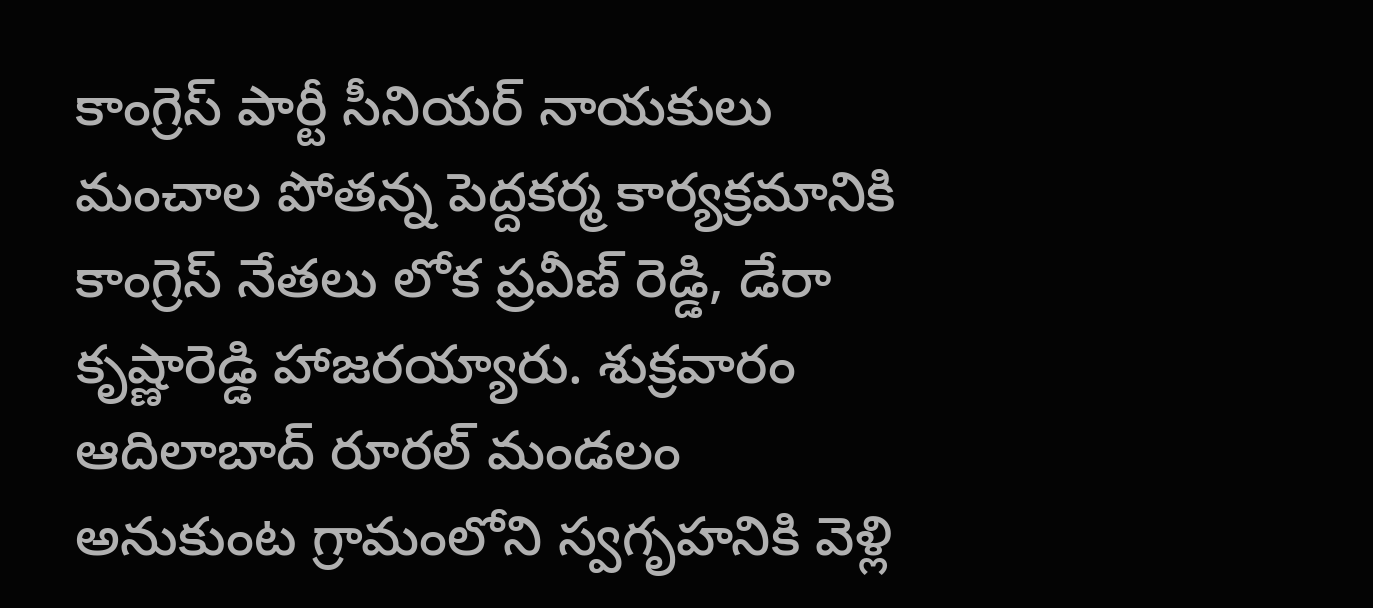కాంగ్రెస్ పార్టీ సీనియర్ నాయకులు మంచాల పోతన్న పెద్దకర్మ కార్యక్రమానికి కాంగ్రెస్ నేతలు లోక ప్రవీణ్ రెడ్డి, డేరా కృష్ణారెడ్డి హాజరయ్యారు. శుక్రవారం ఆదిలాబాద్ రూరల్ మండలం అనుకుంట గ్రామంలోని స్వగృహనికి వెళ్లి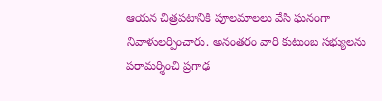ఆయన చిత్రపటానికి పూలమాలలు వేసి ఘనంగా నివాళులర్పించారు. అనంతరం వారి కుటుంబ సభ్యులను పరామర్శించి ప్రగాఢ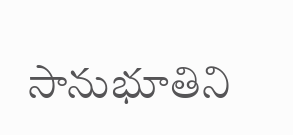సానుభూతిని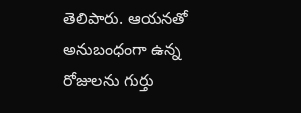తెలిపారు. ఆయనతో అనుబంధంగా ఉన్న రోజులను గుర్తు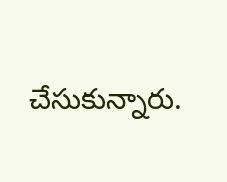చేసుకున్నారు.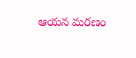ఆయన మరణం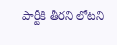పార్టీకి తీరని లోటని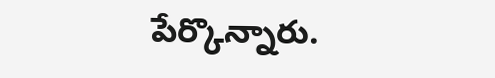పేర్కొన్నారు.